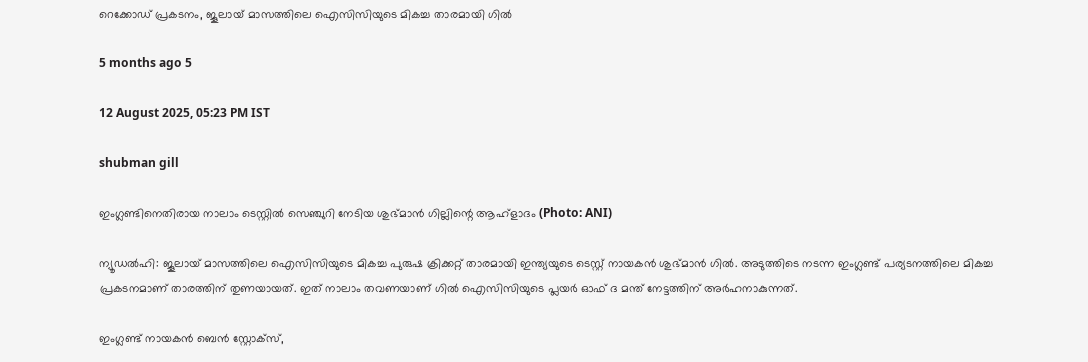റെക്കോഡ് പ്രകടനം, ജൂലായ് മാസത്തിലെ ഐസിസിയുടെ മികച്ച താരമായി ഗിൽ

5 months ago 5

12 August 2025, 05:23 PM IST

shubman gill

ഇംഗ്ലണ്ടിനെതിരായ നാലാം ടെസ്റ്റിൽ സെഞ്ചുറി നേടിയ ശുഭ്മാൻ ഗില്ലിന്റെ ആഹ്ളാദം (Photo: ANI)

ന്യൂഡല്‍ഹി: ജൂലായ് മാസത്തിലെ ഐസിസിയുടെ മികച്ച പുരുഷ ക്രിക്കറ്റ് താരമായി ഇന്ത്യയുടെ ടെസ്റ്റ് നായകന്‍ ശുഭ്മാന്‍ ഗിൽ. അടുത്തിടെ നടന്ന ഇംഗ്ലണ്ട് പര്യടനത്തിലെ മികച്ച പ്രകടനമാണ് താരത്തിന് തുണയായത്. ഇത് നാലാം തവണയാണ് ഗില്‍ ഐസിസിയുടെ പ്ലയര്‍ ഓഫ് ദ മന്ത് നേട്ടത്തിന് അര്‍ഹനാകുന്നത്.

ഇംഗ്ലണ്ട് നായകന്‍ ബെന്‍ സ്റ്റോക്‌സ്,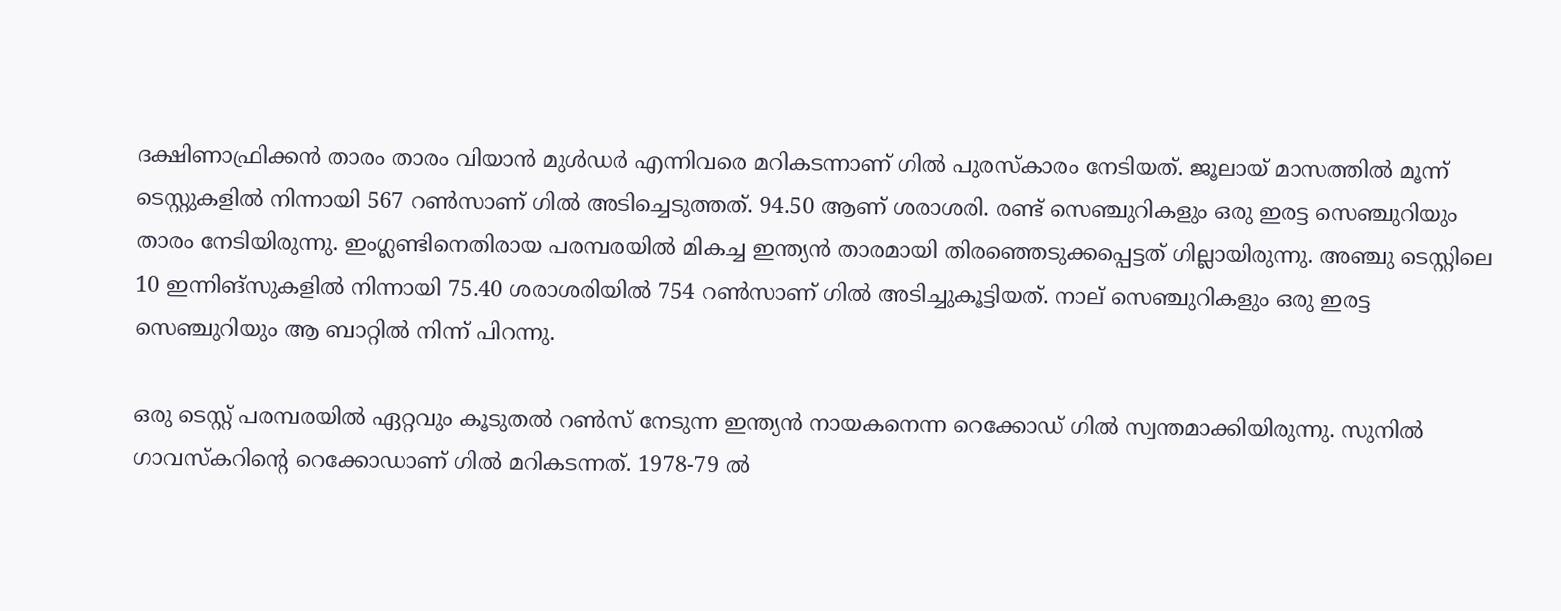ദക്ഷിണാഫ്രിക്കന്‍ താരം താരം വിയാന്‍ മുള്‍ഡര്‍ എന്നിവരെ മറികടന്നാണ് ഗില്‍ പുരസ്‌കാരം നേടിയത്. ജൂലായ് മാസത്തില്‍ മൂന്ന് ടെസ്റ്റുകളില്‍ നിന്നായി 567 റണ്‍സാണ് ഗില്‍ അടിച്ചെടുത്തത്. 94.50 ആണ് ശരാശരി. രണ്ട് സെഞ്ചുറികളും ഒരു ഇരട്ട സെഞ്ചുറിയും താരം നേടിയിരുന്നു. ഇംഗ്ലണ്ടിനെതിരായ പരമ്പരയില്‍ മികച്ച ഇന്ത്യന്‍ താരമായി തിരഞ്ഞെടുക്കപ്പെട്ടത് ഗില്ലായിരുന്നു. അഞ്ചു ടെസ്റ്റിലെ 10 ഇന്നിങ്‌സുകളില്‍ നിന്നായി 75.40 ശരാശരിയില്‍ 754 റണ്‍സാണ് ഗില്‍ അടിച്ചുകൂട്ടിയത്. നാല് സെഞ്ചുറികളും ഒരു ഇരട്ട സെഞ്ചുറിയും ആ ബാറ്റില്‍ നിന്ന് പിറന്നു.

ഒരു ടെസ്റ്റ് പരമ്പരയില്‍ ഏറ്റവും കൂടുതല്‍ റണ്‍സ് നേടുന്ന ഇന്ത്യന്‍ നായകനെന്ന റെക്കോഡ് ഗില്‍ സ്വന്തമാക്കിയിരുന്നു. സുനില്‍ ഗാവസ്‌കറിന്റെ റെക്കോഡാണ് ഗില്‍ മറികടന്നത്. 1978-79 ല്‍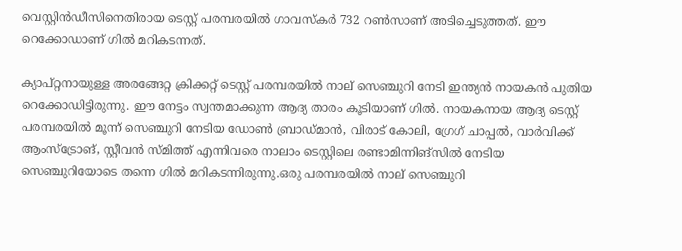വെസ്റ്റിന്‍ഡീസിനെതിരായ ടെസ്റ്റ് പരമ്പരയില്‍ ഗാവസ്‌കര്‍ 732 റണ്‍സാണ് അടിച്ചെടുത്തത്. ഈ റെക്കോഡാണ് ഗില്‍ മറികടന്നത്.

ക്യാപ്റ്റനായുള്ള അരങ്ങേറ്റ ക്രിക്കറ്റ് ടെസ്റ്റ് പരമ്പരയില്‍ നാല് സെഞ്ചുറി നേടി ഇന്ത്യന്‍ നായകന്‍ പുതിയ റെക്കോഡിട്ടിരുന്നു. ഈ നേട്ടം സ്വന്തമാക്കുന്ന ആദ്യ താരം കൂടിയാണ് ഗിൽ. നായകനായ ആദ്യ ടെസ്റ്റ് പരമ്പരയില്‍ മൂന്ന് സെഞ്ചുറി നേടിയ ഡോണ്‍ ബ്രാഡ്മാന്‍, വിരാട് കോലി, ഗ്രേഗ് ചാപ്പല്‍, വാര്‍വിക്ക് ആംസ്ട്രോങ്, സ്റ്റീവന്‍ സ്മിത്ത് എന്നിവരെ നാലാം ടെസ്റ്റിലെ രണ്ടാമിന്നിങ്സില്‍ നേടിയ സെഞ്ചുറിയോടെ തന്നെ ഗില്‍ മറികടന്നിരുന്നു.ഒരു പരമ്പരയില്‍ നാല് സെഞ്ചുറി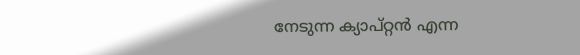നേടുന്ന ക്യാപ്റ്റന്‍ എന്ന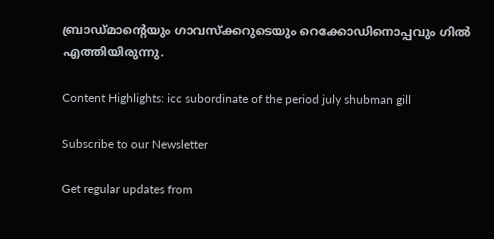ബ്രാഡ്മാന്റെയും ഗാവസ്‌ക്കറുടെയും റെക്കോഡിനൊപ്പവും ഗില്‍ എത്തിയിരുന്നു.

Content Highlights: icc subordinate of the period july shubman gill

Subscribe to our Newsletter

Get regular updates from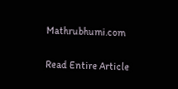Mathrubhumi.com

Read Entire Article